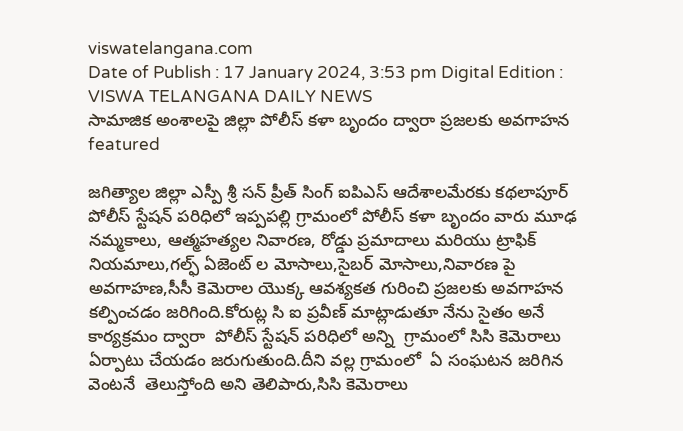viswatelangana.com
Date of Publish : 17 January 2024, 3:53 pm Digital Edition : VISWA TELANGANA DAILY NEWS
సామాజిక అంశాలపై జిల్లా పోలీస్ కళా బృందం ద్వారా ప్రజలకు అవగాహన
featured

జగిత్యాల జిల్లా ఎస్పీ శ్రీ సన్ ప్రీత్ సింగ్ ఐపిఎస్ ఆదేశాలమేరకు కథలాపూర్ పోలీస్ స్టేషన్ పరిధిలో ఇప్పపల్లి గ్రామంలో పోలీస్ కళా బృందం వారు మూఢ నమ్మకాలు, ఆత్మహత్యల నివారణ, రోడ్డు ప్రమాదాలు మరియు ట్రాఫిక్ నియమాలు,గల్ఫ్ ఏజెంట్ ల మోసాలు,సైబర్ మోసాలు,నివారణ పై అవగాహణ,సీసీ కెమెరాల యొక్క ఆవశ్యకత గురించి ప్రజలకు అవగాహన కల్పించడం జరిగింది.కోరుట్ల సి ఐ ప్రవీణ్ మాట్లాడుతూ నేను సైతం అనే కార్యక్రమం ద్వారా  పోలీస్ స్టేషన్ పరిధిలో అన్ని  గ్రామంలో సిసి కెమెరాలు ఏర్పాటు చేయడం జరుగుతుంది.దీని వల్ల గ్రామంలో  ఏ సంఘటన జరిగిన వెంటనే  తెలుస్తోంది అని తెలిపారు,సిసి కెమెరాలు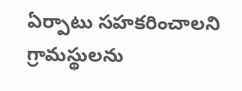ఏర్పాటు సహకరించాలని గ్రామస్థులను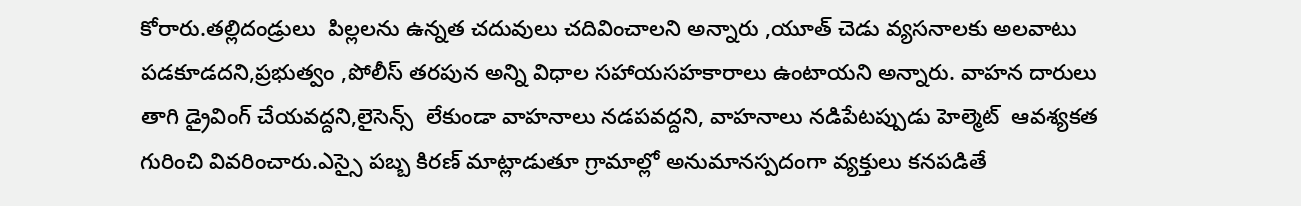కోరారు.తల్లిదండ్రులు  పిల్లలను ఉన్నత చదువులు చదివించాలని అన్నారు ,యూత్ చెడు వ్యసనాలకు అలవాటు పడకూడదని,ప్రభుత్వం ,పోలీస్ తరపున అన్ని విధాల సహాయసహకారాలు ఉంటాయని అన్నారు. వాహన దారులు తాగి డ్రైవింగ్ చేయవద్దని,లైసెన్స్  లేకుండా వాహనాలు నడపవద్దని, వాహనాలు నడిపేటప్పుడు హెల్మెట్  ఆవశ్యకత గురించి వివరించారు.ఎస్సై పబ్బ కిరణ్ మాట్లాడుతూ గ్రామాల్లో అనుమానస్పదంగా వ్యక్తులు కనపడితే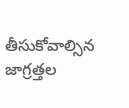తీసుకోవాల్సిన జాగ్రత్తల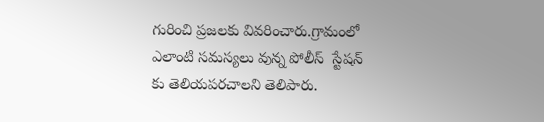గురించి ప్రజలకు వివరించారు.గ్రామంలో ఎలాంటి సమస్యలు వున్న పోలీస్  స్టేషన్ కు తెలియపరచాలని తెలిపారు.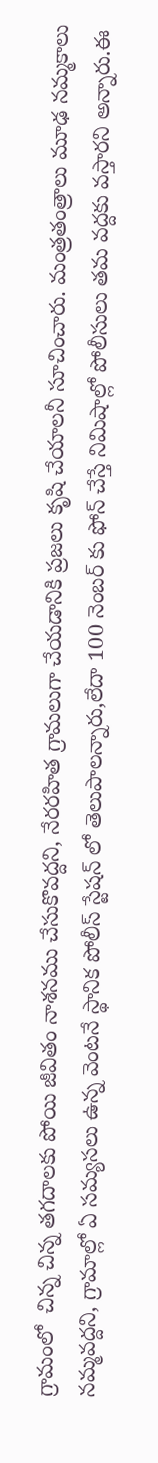గ్రామంలో  చిన్న చిన్న తగదాలకు పోయి జీవితం నాశనము చేసుకొవద్దని, నేరరహిత గ్రామలుగా చేయడానికి ప్రజలు కృషి చేయాలనీ సూచించారు. మంత్రతంత్రాలు మూఢ నమ్మకాలు నమ్మవద్దని, గ్రామాల్లో ఏ సమ్యసలు ఉన్న వెంటనే స్థానిక పోలీస్ స్టేషన్ లో తెలుపాలన్నారు,లేదా 100 నెంబర్ కు ఫోన్ చేస్తే నిమిషాల్లో పోలీసులు తమ వద్దకు వస్తారని అన్నారు.ఈ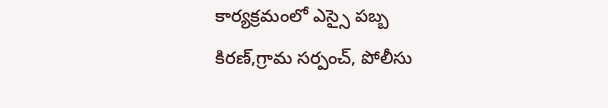కార్యక్రమంలో ఎస్సై పబ్బ కిరణ్,గ్రామ సర్పంచ్, పోలీసు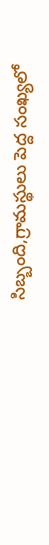సిబ్బంది,గ్రామస్థులు పెద్ద సంఖ్యలో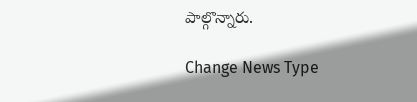పాల్గొన్నారు.

Change News Type